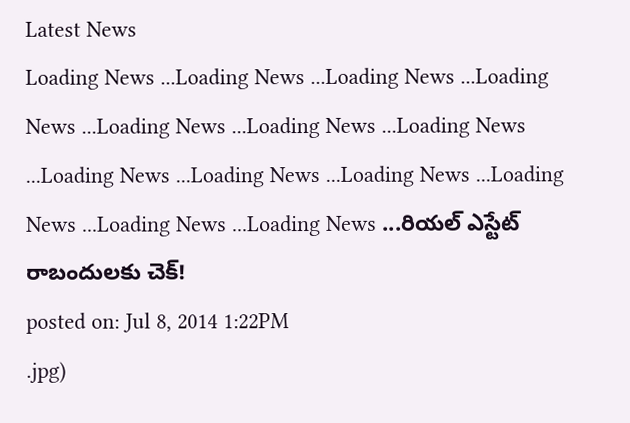Latest News
Loading News ...Loading News ...Loading News ...Loading News ...Loading News ...Loading News ...Loading News ...Loading News ...Loading News ...Loading News ...Loading News ...Loading News ...Loading News ...రియల్ ఎస్టేట్ రాబందులకు చెక్!
posted on: Jul 8, 2014 1:22PM
.jpg)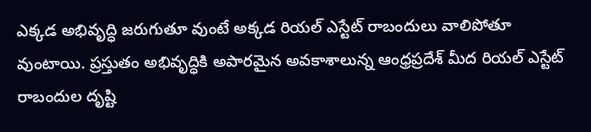ఎక్కడ అభివృద్ధి జరుగుతూ వుంటే అక్కడ రియల్ ఎస్టేట్ రాబందులు వాలిపోతూ వుంటాయి. ప్రస్తుతం అభివృద్ధికి అపారమైన అవకాశాలున్న ఆంధ్రప్రదేశ్ మీద రియల్ ఎస్టేట్ రాబందుల దృష్టి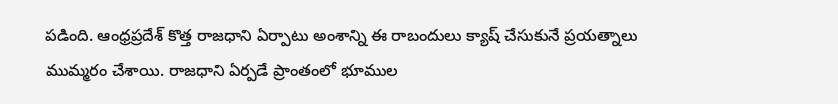పడింది. ఆంధ్రప్రదేశ్ కొత్త రాజధాని ఏర్పాటు అంశాన్ని ఈ రాబందులు క్యాష్ చేసుకునే ప్రయత్నాలు ముమ్మరం చేశాయి. రాజధాని ఏర్పడే ప్రాంతంలో భూముల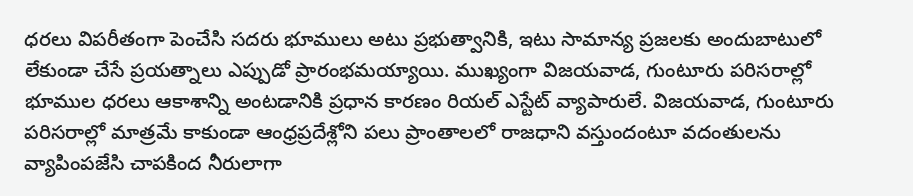ధరలు విపరీతంగా పెంచేసి సదరు భూములు అటు ప్రభుత్వానికి, ఇటు సామాన్య ప్రజలకు అందుబాటులో లేకుండా చేసే ప్రయత్నాలు ఎప్పుడో ప్రారంభమయ్యాయి. ముఖ్యంగా విజయవాడ, గుంటూరు పరిసరాల్లో భూముల ధరలు ఆకాశాన్ని అంటడానికి ప్రధాన కారణం రియల్ ఎస్టేట్ వ్యాపారులే. విజయవాడ, గుంటూరు పరిసరాల్లో మాత్రమే కాకుండా ఆంధ్రప్రదేశ్లోని పలు ప్రాంతాలలో రాజధాని వస్తుందంటూ వదంతులను వ్యాపింపజేసి చాపకింద నీరులాగా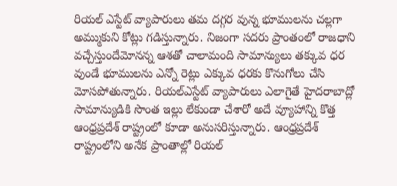రియల్ ఎస్టేట్ వ్యాపారులు తమ దగ్గర వున్న భూములను చల్లగా అమ్ముకుని కోట్లు గడిస్తున్నారు. నిజంగా సదరు ప్రాంతంలో రాజధాని వచ్చేస్తుందేమోనన్న ఆశతో చాలామంది సామాన్యులు తక్కువ ధర వుండే భూములను ఎన్నో రెట్లు ఎక్కువ ధరకు కొనుగోలు చేసి మోసపోతున్నారు. రియల్ఎస్టేట్ వ్యాపారులు ఎలాగైతే హైదరాబాద్లో సామాన్యుడికి సొంత ఇల్లు లేకుండా చేశారో అదే వ్యూహాన్ని కొత్త ఆంధ్రప్రదేశ్ రాష్ట్రంలో కూడా అనుసరిస్తున్నారు. ఆంధ్రప్రదేశ్ రాష్ట్రంలోని అనేక ప్రాంతాల్లో రియల్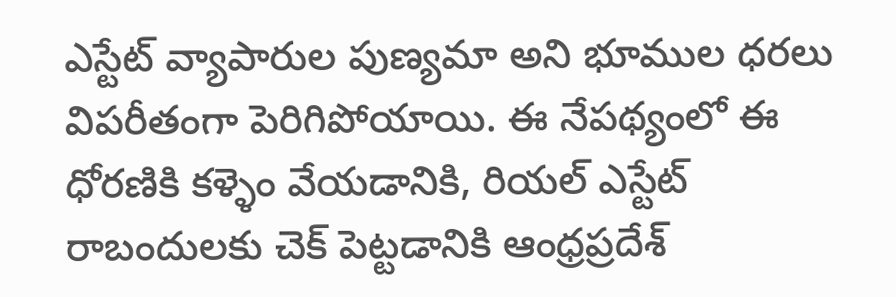ఎస్టేట్ వ్యాపారుల పుణ్యమా అని భూముల ధరలు విపరీతంగా పెరిగిపోయాయి. ఈ నేపథ్యంలో ఈ ధోరణికి కళ్ళెం వేయడానికి, రియల్ ఎస్టేట్ రాబందులకు చెక్ పెట్టడానికి ఆంధ్రప్రదేశ్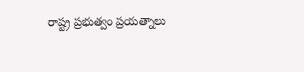రాష్ట్ర ప్రభుత్వం ప్రయత్నాలు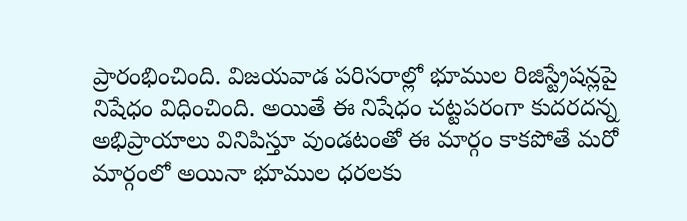ప్రారంభించింది. విజయవాడ పరిసరాల్లో భూముల రిజిస్ట్రేషన్లపై నిషేధం విధించింది. అయితే ఈ నిషేధం చట్టపరంగా కుదరదన్న అభిప్రాయాలు వినిపిస్తూ వుండటంతో ఈ మార్గం కాకపోతే మరో మార్గంలో అయినా భూముల ధరలకు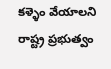కళ్ళెం వేయాలని రాష్ట్ర ప్రభుత్వం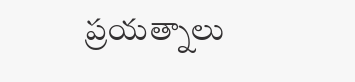ప్రయత్నాలు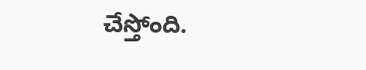చేస్తోంది.